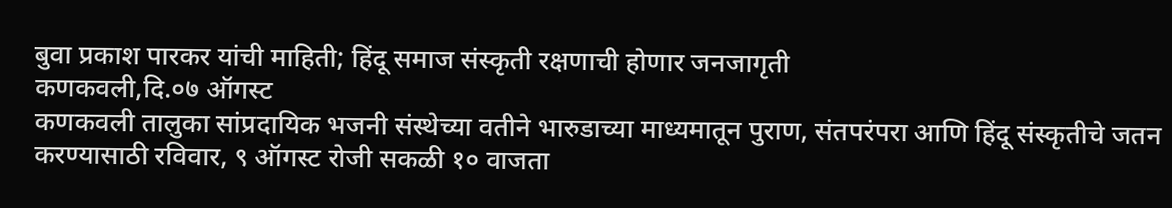बुवा प्रकाश पारकर यांची माहिती; हिंदू समाज संस्कृती रक्षणाची होणार जनजागृती
कणकवली,दि.०७ ऑगस्ट
कणकवली तालुका सांप्रदायिक भजनी संस्थेच्या वतीने भारुडाच्या माध्यमातून पुराण, संतपरंपरा आणि हिंदू संस्कृतीचे जतन करण्यासाठी रविवार, ९ ऑगस्ट रोजी सकळी १० वाजता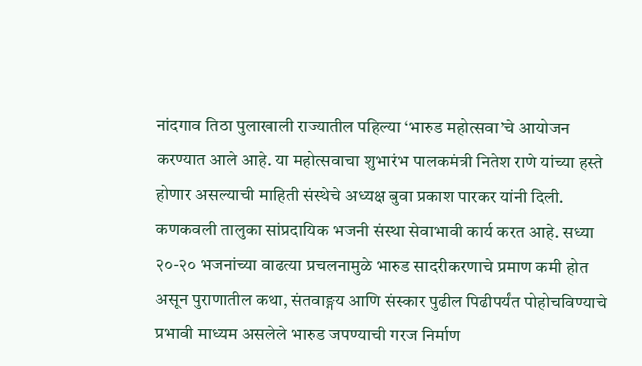नांदगाव तिठा पुलाखाली राज्यातील पहिल्या ‘भारुड महोत्सवा’चे आयोजन करण्यात आले आहे. या महोत्सवाचा शुभारंभ पालकमंत्री नितेश राणे यांच्या हस्ते होणार असल्याची माहिती संस्थेचे अध्यक्ष बुवा प्रकाश पारकर यांनी दिली.
कणकवली तालुका सांप्रदायिक भजनी संस्था सेवाभावी कार्य करत आहे. सध्या २०-२० भजनांच्या वाढत्या प्रचलनामुळे भारुड सादरीकरणाचे प्रमाण कमी होत असून पुराणातील कथा, संतवाङ्गय आणि संस्कार पुढील पिढीपर्यंत पोहोचविण्याचे प्रभावी माध्यम असलेले भारुड जपण्याची गरज निर्माण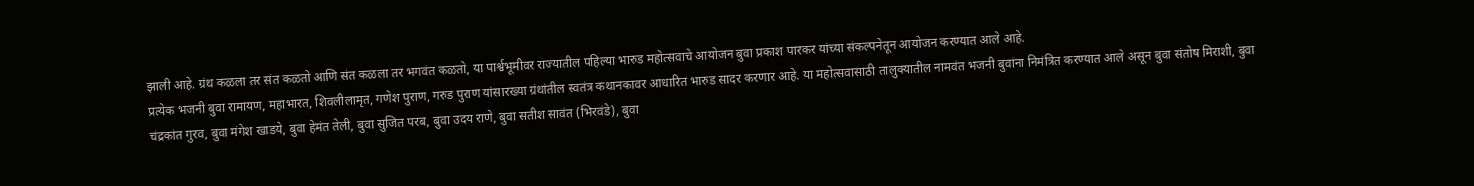झाली आहे. ग्रंथ कळला तर संत कळतो आणि संत कळला तर भगवंत कळतो, या पार्श्वभूमीवर राज्यातील पहिल्या भारुड महोत्सवाचे आयोजन बुवा प्रकाश पारकर यांच्या संकल्पनेतून आयोजन करण्यात आले आहे.
प्रत्येक भजनी बुवा रामायण, महाभारत, शिवलीलामृत, गणेश पुराण, गरुड पुराण यांसारख्या ग्रंथांतील स्वतंत्र कथानकावर आधारित भारुड सादर करणार आहे. या महोत्सवासाठी तालुक्यातील नामवंत भजनी बुवांना निमंत्रित करण्यात आले असून बुवा संतोष मिराशी, बुवा चंद्रकांत गुरव, बुवा मंगेश खाडये, बुवा हेमंत तेली, बुवा सुजित परब, बुवा उदय राणे, बुवा सतीश सावंत (भिरवंडे), बुवा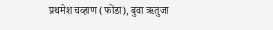प्रथमेश चव्हाण (फोंडा), बुवा ऋतुजा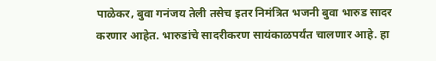पाळेकर, बुवा गनंजय तेली तसेच इतर निमंत्रित भजनी बुवा भारुड सादर करणार आहेत. भारुडांचे सादरीकरण सायंकाळपर्यंत चालणार आहे. हा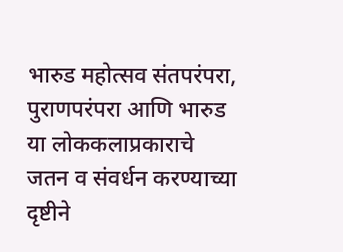भारुड महोत्सव संतपरंपरा, पुराणपरंपरा आणि भारुड या लोककलाप्रकाराचे जतन व संवर्धन करण्याच्या दृष्टीने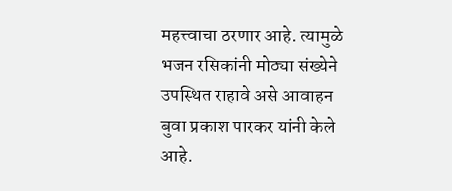महत्त्वाचा ठरणार आहे. त्यामुळे भजन रसिकांनी मोठ्या संख्येने उपस्थित राहावे असे आवाहन बुवा प्रकाश पारकर यांनी केले आहे.